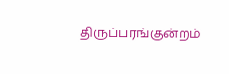திருப்பரங்குன்றம்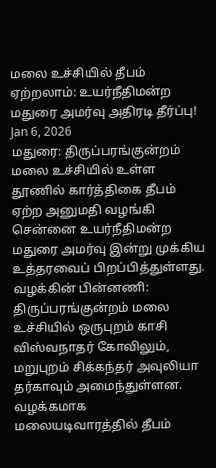மலை உச்சியில் தீபம் ஏற்றலாம்: உயர்நீதிமன்ற மதுரை அமர்வு அதிரடி தீர்ப்பு!
Jan 6, 2026
மதுரை: திருப்பரங்குன்றம் மலை உச்சியில் உள்ள தூணில் கார்த்திகை தீபம் ஏற்ற அனுமதி வழங்கி சென்னை உயர்நீதிமன்ற மதுரை அமர்வு இன்று முக்கிய உத்தரவைப் பிறப்பித்துள்ளது. வழக்கின் பின்னணி: திருப்பரங்குன்றம் மலை உச்சியில் ஒருபுறம் காசி விஸ்வநாதர் கோவிலும், மறுபுறம் சிக்கந்தர் அவுலியா தர்காவும் அமைந்துள்ளன. வழக்கமாக மலையடிவாரத்தில் தீபம்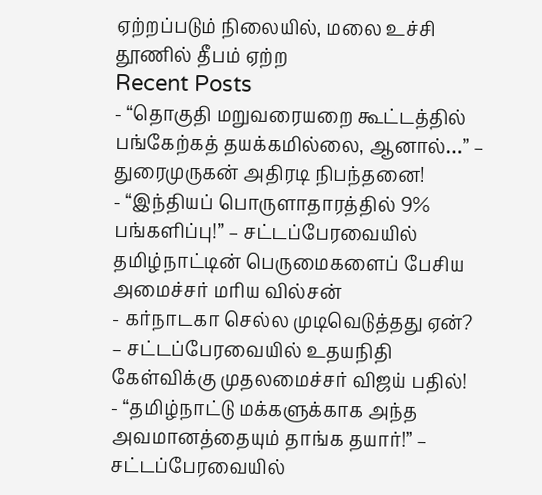ஏற்றப்படும் நிலையில், மலை உச்சி தூணில் தீபம் ஏற்ற
Recent Posts
- “தொகுதி மறுவரையறை கூட்டத்தில் பங்கேற்கத் தயக்கமில்லை, ஆனால்…” – துரைமுருகன் அதிரடி நிபந்தனை!
- “இந்தியப் பொருளாதாரத்தில் 9% பங்களிப்பு!” – சட்டப்பேரவையில் தமிழ்நாட்டின் பெருமைகளைப் பேசிய அமைச்சர் மரிய வில்சன்
- கர்நாடகா செல்ல முடிவெடுத்தது ஏன்? – சட்டப்பேரவையில் உதயநிதி கேள்விக்கு முதலமைச்சர் விஜய் பதில்!
- “தமிழ்நாட்டு மக்களுக்காக அந்த அவமானத்தையும் தாங்க தயார்!” – சட்டப்பேரவையில்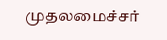முதலமைச்சர்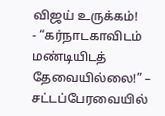விஜய் உருக்கம்!
- “கர்நாடகாவிடம் மண்டியிடத் தேவையில்லை!” – சட்டப்பேரவையில்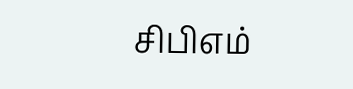சிபிஎம்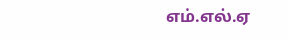எம்.எல்.ஏ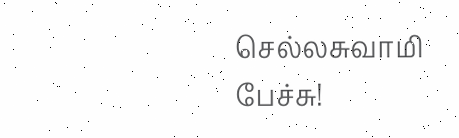செல்லசுவாமி பேச்சு!